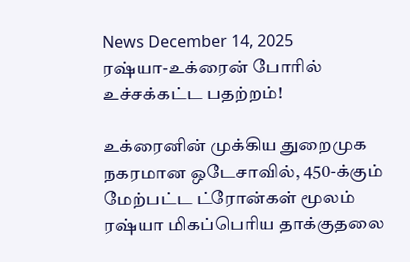News December 14, 2025
ரஷ்யா-உக்ரைன் போரில் உச்சக்கட்ட பதற்றம்!

உக்ரைனின் முக்கிய துறைமுக நகரமான ஒடேசாவில், 450-க்கும் மேற்பட்ட ட்ரோன்கள் மூலம் ரஷ்யா மிகப்பெரிய தாக்குதலை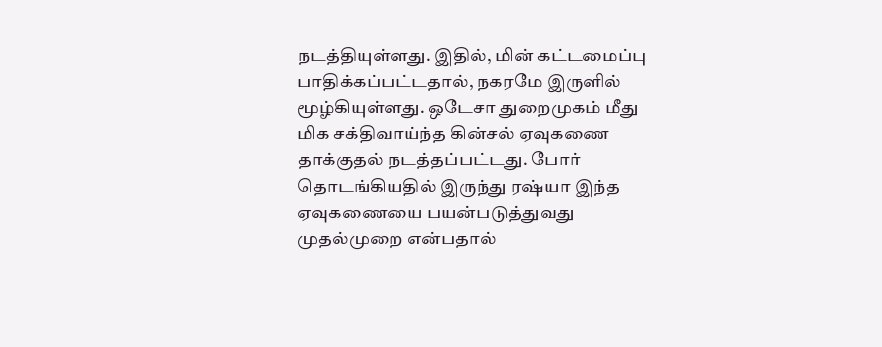நடத்தியுள்ளது. இதில், மின் கட்டமைப்பு பாதிக்கப்பட்டதால், நகரமே இருளில் மூழ்கியுள்ளது. ஒடேசா துறைமுகம் மீது மிக சக்திவாய்ந்த கின்சல் ஏவுகணை தாக்குதல் நடத்தப்பட்டது. போர் தொடங்கியதில் இருந்து ரஷ்யா இந்த ஏவுகணையை பயன்படுத்துவது முதல்முறை என்பதால்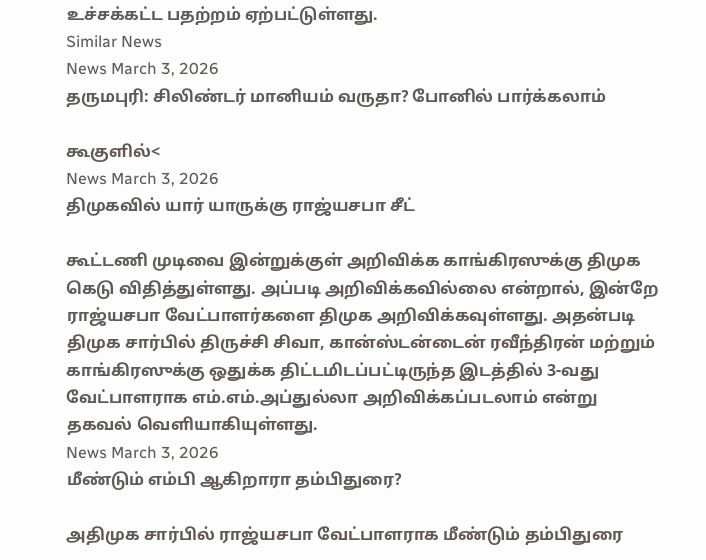உச்சக்கட்ட பதற்றம் ஏற்பட்டுள்ளது.
Similar News
News March 3, 2026
தருமபுரி: சிலிண்டர் மானியம் வருதா? போனில் பார்க்கலாம்

கூகுளில்<
News March 3, 2026
திமுகவில் யார் யாருக்கு ராஜ்யசபா சீட்

கூட்டணி முடிவை இன்றுக்குள் அறிவிக்க காங்கிரஸுக்கு திமுக கெடு விதித்துள்ளது. அப்படி அறிவிக்கவில்லை என்றால், இன்றே ராஜ்யசபா வேட்பாளர்களை திமுக அறிவிக்கவுள்ளது. அதன்படி திமுக சார்பில் திருச்சி சிவா, கான்ஸ்டன்டைன் ரவீந்திரன் மற்றும் காங்கிரஸுக்கு ஒதுக்க திட்டமிடப்பட்டிருந்த இடத்தில் 3-வது வேட்பாளராக எம்.எம்.அப்துல்லா அறிவிக்கப்படலாம் என்று தகவல் வெளியாகியுள்ளது.
News March 3, 2026
மீண்டும் எம்பி ஆகிறாரா தம்பிதுரை?

அதிமுக சார்பில் ராஜ்யசபா வேட்பாளராக மீண்டும் தம்பிதுரை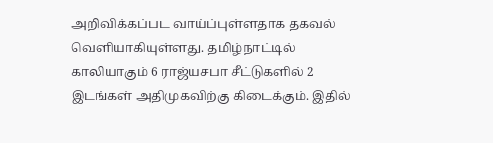அறிவிக்கப்பட வாய்ப்புள்ளதாக தகவல் வெளியாகியுள்ளது. தமிழ்நாட்டில் காலியாகும் 6 ராஜ்யசபா சீட்டுகளில் 2 இடங்கள் அதிமுகவிற்கு கிடைக்கும். இதில்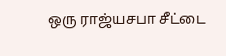ஒரு ராஜ்யசபா சீட்டை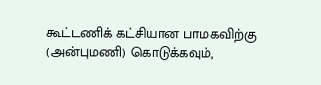கூட்டணிக் கட்சியான பாமகவிற்கு (அன்புமணி) கொடுக்கவும்,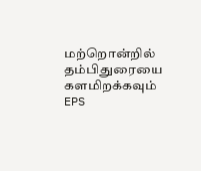மற்றொன்றில் தம்பிதுரையை களமிறக்கவும் EPS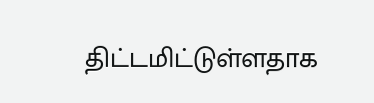திட்டமிட்டுள்ளதாக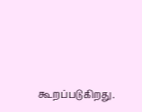கூறப்படுகிறது.